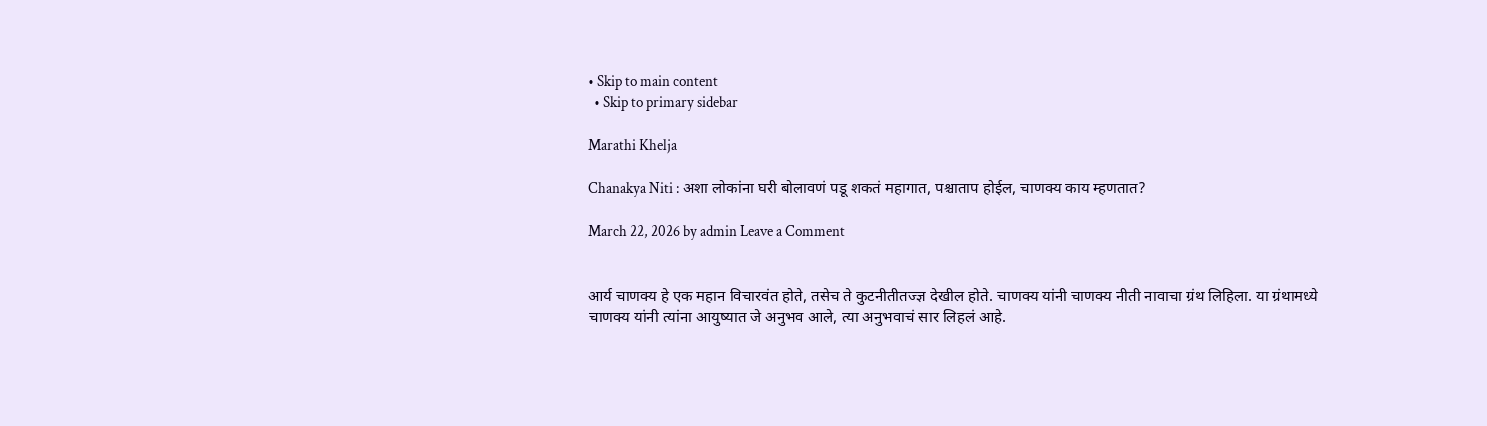• Skip to main content
  • Skip to primary sidebar

Marathi Khelja

Chanakya Niti : अशा लोकांना घरी बोलावणं पडू शकतं महागात, पश्चाताप होईल, चाणक्य काय म्हणतात?

March 22, 2026 by admin Leave a Comment


आर्य चाणक्य हे एक महान विचारवंत होते, तसेच ते कुटनीतीतज्ज्ञ देखील होते. चाणक्य यांनी चाणक्य नीती नावाचा ग्रंथ लिहिला. या ग्रंथामध्ये चाणक्य यांनी त्यांना आयुष्यात जे अनुभव आले, त्या अनुभवाचं सार लिहलं आहे.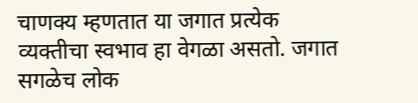चाणक्य म्हणतात या जगात प्रत्येक व्यक्तीचा स्वभाव हा वेगळा असतो. जगात सगळेच लोक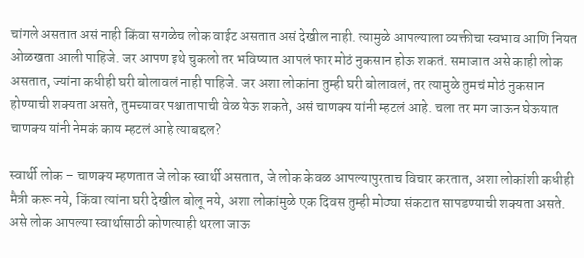चांगले असतात असं नाही किंवा सगळेच लोक वाईट असतात असं देखील नाही. त्यामुळे आपल्याला व्यक्तीचा स्वभाव आणि नियत ओळखता आली पाहिजे. जर आपण इथे चुकलो तर भविष्यात आपलं फार मोठं नुकसान होऊ शकतं. समाजात असे काही लोक असतात, ज्यांना कधीही घरी बोलावलं नाही पाहिजे. जर अशा लोकांना तुम्ही घरी बोलावलं, तर त्यामुळे तुमचं मोठं नुकसान होण्याची शक्यता असते, तुमच्यावर पश्चातापाची वेळ येऊ शकते, असं चाणक्य यांनी म्हटलं आहे. चला तर मग जाऊन घेऊयात चाणक्य यांनी नेमकं काय म्हटलं आहे त्याबद्दल?

स्वार्थी लोक – चाणक्य म्हणतात जे लोक स्वार्थी असतात, जे लोक केवळ आपल्यापुरताच विचार करतात, अशा लोकांशी कधीही मैत्री करू नये, किंवा त्यांना घरी देखील बोलू नये, अशा लोकांमुळे एक दिवस तुम्ही मोठ्या संकटात सापडण्याची शक्यता असते. असे लोक आपल्या स्वार्थासाठी कोणत्याही थरला जाऊ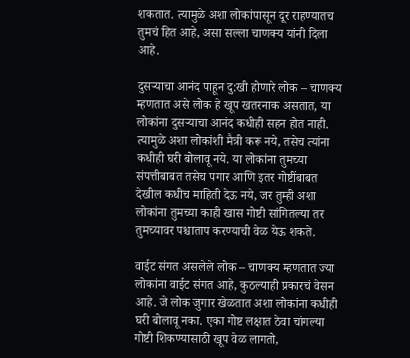शकतात. त्यामुळे अशा लोकांपासून दूर राहण्यातच तुमचं हित आहे, असा सल्ला चाणक्य यांनी दिला आहे.

दुसऱ्याचा आनंद पाहून दु:खी होणारे लोक – चाणक्य म्हणतात असे लोक हे खूप खतरनाक असतात, या लोकांना दुसऱ्याचा आनंद कधीही सहन होत नाही. त्यामुळे अशा लोकांशी मैत्री करू नये, तसेच त्यांना कधीही घरी बोलावू नये. या लोकांना तुमच्या संपत्तीबाबत तसेच पगार आणि इतर गोष्टींबाबत देखील कधीच माहिती देऊ नये, जर तुम्ही अशा लोकांना तुमच्या काही खास गोष्टी सांगितल्या तर तुमच्यावर पश्चाताप करण्याची वेळ येऊ शकते.

वाईट संगत असलेले लोक – चाणक्य म्हणतात ज्या लोकांना वाईट संगत आहे, कुठल्याही प्रकारचं वेसन आहे. जे लोक जुगार खेळतात अशा लोकांना कधीही घरी बोलावू नका. एका गोष्ट लक्षात ठेवा चांगल्या गोष्टी शिकण्यासाठी खूप वेळ लागतो,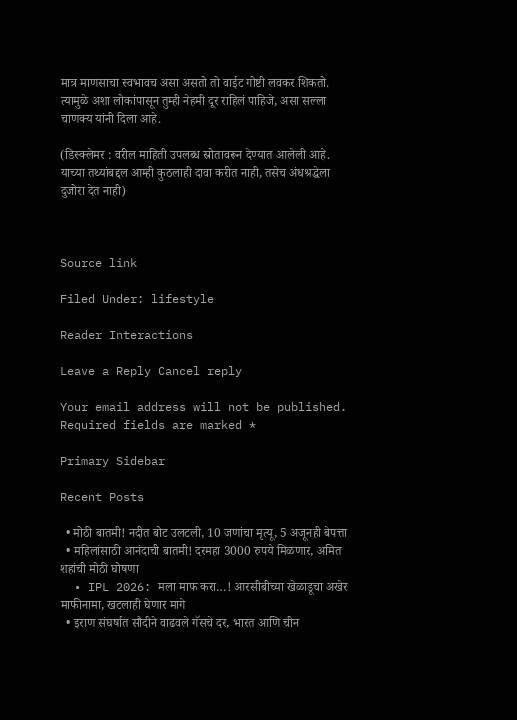मात्र माणसाचा स्वभावच असा असतो तो वाईट गोष्टी लवकर शिकतो. त्यामुळे अशा लोकांपासून तुम्ही नेहमी दूर राहिलं पाहिजे, असा सल्ला चाणक्य यांनी दिला आहे.

(डिस्क्लेमर : वरील माहिती उपलब्ध स्रोतावरून देण्यात आलेली आहे. याच्या तथ्यांबद्दल आम्ही कुठलाही दावा करीत नाही, तसेच अंधश्रद्धेला दुजोरा देत नाही)



Source link

Filed Under: lifestyle

Reader Interactions

Leave a Reply Cancel reply

Your email address will not be published. Required fields are marked *

Primary Sidebar

Recent Posts

  • मोठी बातमी! नदीत बोट उलटली, 10 जणांचा मृत्यू, 5 अजूनही बेपत्ता
  • महिलांसाठी आनंदाची बातमी! दरमहा 3000 रुपये मिळणार, अमित शहांची मोठी घोषणा
  • IPL 2026: मला माफ करा…! आरसीबीच्या खेळाडूचा अखेर माफीनामा, खटलाही घेणार मागे
  • इराण संघर्षात सौदीने वाढवले गॅसचे दर, भारत आणि चीन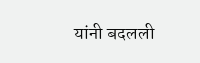यांनी बदलली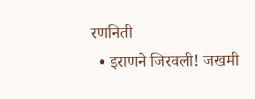रणनिती
  • इराणने जिरवली! जखमी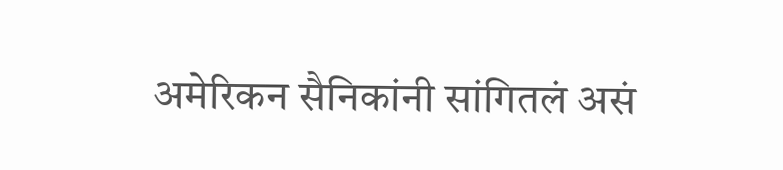अमेरिकन सैनिकांनी सांगितलं असं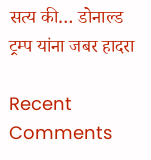सत्य की… डोनाल्ड ट्रम्प यांना जबर हादरा

Recent Comments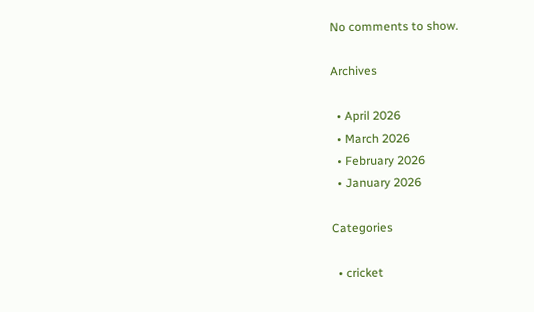No comments to show.

Archives

  • April 2026
  • March 2026
  • February 2026
  • January 2026

Categories

  • cricket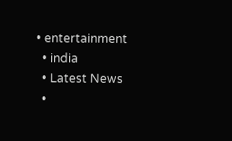• entertainment
  • india
  • Latest News
  •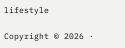lifestyle

Copyright © 2026 ·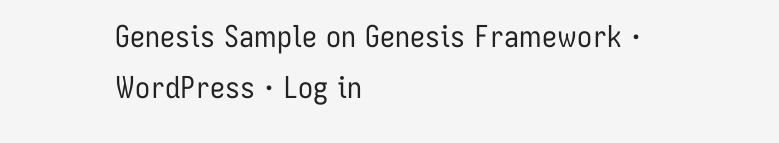Genesis Sample on Genesis Framework · WordPress · Log in